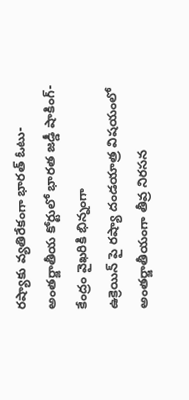రష్యాకు వ్యతిరేకంగా భారత్ ఓటు-అంతర్జాతీయ కోర్టులో భారత జడ్డీ షాకింగ్-కేంద్రం వైఖరికి భిన్నంగా
ఉక్రెయిన్ పై రష్యా దండయాత్ర విషయంలో అంతర్జాతీయంగా తీవ్ర నిరసన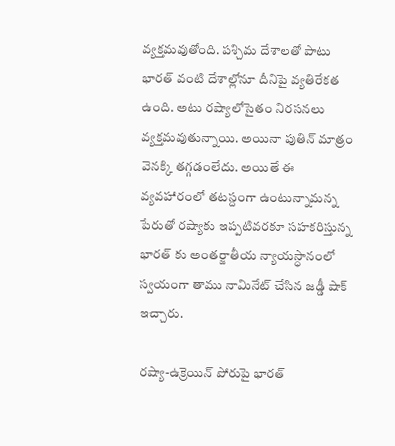వ్యక్తమవుతోంది. పశ్చిమ దేశాలతో పాటు భారత్ వంటి దేశాల్లోనూ దీనిపై వ్యతిరేకత ఉంది. అటు రష్యాలోసైతం నిరసనలు వ్యక్తమవుతున్నాయి. అయినా పుతిన్ మాత్రం వెనక్కి తగ్గడంలేదు. అయితే ఈ వ్యవహారంలో తటస్దంగా ఉంటున్నామన్న పేరుతో రష్యాకు ఇప్పటివరకూ సహకరిస్తున్న భారత్ కు అంతర్జాతీయ న్యాయస్ధానంలో స్వయంగా తాము నామినేట్ చేసిన జడ్డీ షాక్ ఇచ్చారు.

రష్యా-ఉక్రెయిన్ పోరుపై భారత్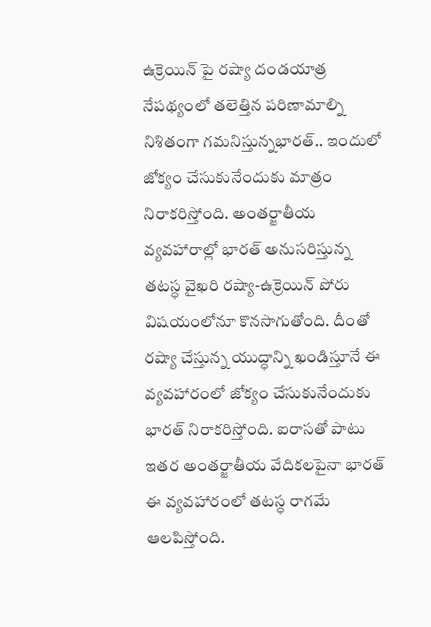ఉక్రెయిన్ పై రష్యా దండయాత్ర నేపథ్యంలో తలెత్తిన పరిణామాల్ని నిశితంగా గమనిస్తున్నభారత్.. ఇందులో జోక్యం చేసుకునేందుకు మాత్రం నిరాకరిస్తోంది. అంతర్జాతీయ వ్యవహారాల్లో భారత్ అనుసరిస్తున్న తటస్ధ వైఖరి రష్యా-ఉక్రెయిన్ పోరు విషయంలోనూ కొనసాగుతోంది. దీంతో రష్యా చేస్తున్న యుద్ధాన్ని ఖండిస్తూనే ఈ వ్యవహారంలో జోక్యం చేసుకునేందుకు భారత్ నిరాకరిస్తోంది. ఐరాసతో పాటు ఇతర అంతర్జాతీయ వేదికలపైనా భారత్ ఈ వ్యవహారంలో తటస్ధ రాగమే ఆలపిస్తోంది.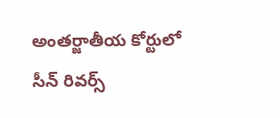అంతర్జాతీయ కోర్టులో సీన్ రివర్స్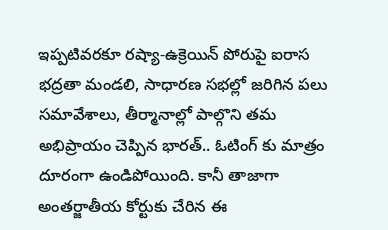ఇప్పటివరకూ రష్యా-ఉక్రెయిన్ పోరుపై ఐరాస భద్రతా మండలి, సాధారణ సభల్లో జరిగిన పలు సమావేశాలు, తీర్మానాల్లో పాల్గొని తమ అభిప్రాయం చెప్పిన భారత్.. ఓటింగ్ కు మాత్రం దూరంగా ఉండిపోయింది. కానీ తాజాగా అంతర్జాతీయ కోర్టుకు చేరిన ఈ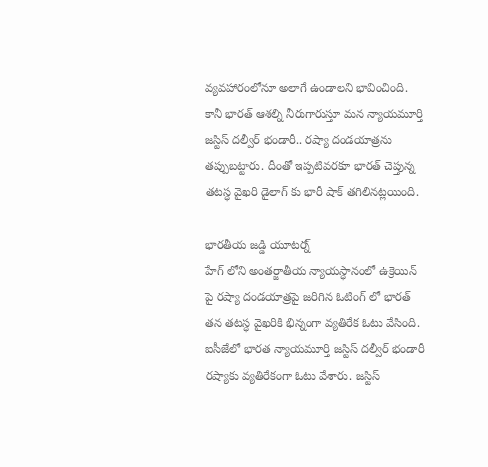వ్యవహారంలోనూ అలాగే ఉండాలని భావించింది. కానీ భారత్ ఆశల్ని నీరుగారుస్తూ మన న్యాయమూర్తి జస్టిస్ దల్వీర్ భండారీ.. రష్యా దండయాత్రను తప్పుబట్టారు. దీంతో ఇప్పటివరకూ భారత్ చెప్తున్న తటస్ధ వైఖరి డైలాగ్ కు భారీ షాక్ తగిలినట్లయింది.

భారతీయ జడ్డి యూటర్న్
హేగ్ లోని అంతర్జాతీయ న్యాయస్ధానంలో ఉక్రెయిన్ పై రష్యా దండయాత్రపై జరిగిన ఓటింగ్ లో భారత్ తన తటస్ధ వైఖరికి భిన్నంగా వ్యతిరేక ఓటు వేసింది. ఐసీజేలో భారత న్యాయమూర్తి జస్టిస్ దల్వీర్ భండారీ రష్యాకు వ్యతిరేకంగా ఓటు వేశారు. జస్టిస్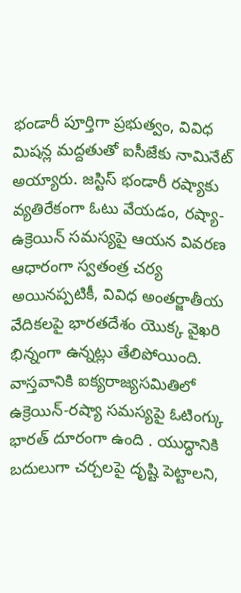భండారీ పూర్తిగా ప్రభుత్వం, వివిధ మిషన్ల మద్దతుతో ఐసీజేకు నామినేట్ అయ్యారు. జస్టిస్ భండారీ రష్యాకు వ్యతిరేకంగా ఓటు వేయడం, రష్యా-ఉక్రెయిన్ సమస్యపై ఆయన వివరణ ఆధారంగా స్వతంత్ర చర్య అయినప్పటికీ, వివిధ అంతర్జాతీయ వేదికలపై భారతదేశం యొక్క వైఖరి భిన్నంగా ఉన్నట్లు తేలిపోయింది. వాస్తవానికి ఐక్యరాజ్యసమితిలో ఉక్రెయిన్-రష్యా సమస్యపై ఓటింగ్కు భారత్ దూరంగా ఉంది . యుద్ధానికి బదులుగా చర్చలపై దృష్టి పెట్టాలని,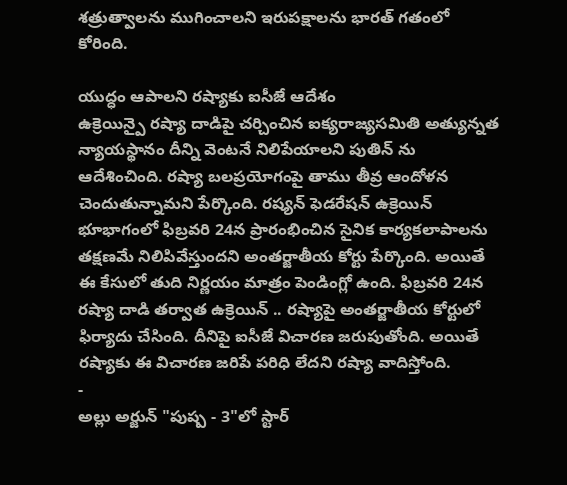శత్రుత్వాలను ముగించాలని ఇరుపక్షాలను భారత్ గతంలో కోరింది.

యుద్ధం ఆపాలని రష్యాకు ఐసీజే ఆదేశం
ఉక్రెయిన్పై రష్యా దాడిపై చర్చించిన ఐక్యరాజ్యసమితి అత్యున్నత న్యాయస్థానం దీన్ని వెంటనే నిలిపేయాలని పుతిన్ ను ఆదేశించింది. రష్యా బలప్రయోగంపై తాము తీవ్ర ఆందోళన చెందుతున్నామని పేర్కొంది. రష్యన్ ఫెడరేషన్ ఉక్రెయిన్ భూభాగంలో ఫిబ్రవరి 24న ప్రారంభించిన సైనిక కార్యకలాపాలను తక్షణమే నిలిపివేస్తుందని అంతర్జాతీయ కోర్టు పేర్కొంది. అయితే ఈ కేసులో తుది నిర్ణయం మాత్రం పెండింగ్లో ఉంది. ఫిబ్రవరి 24న రష్యా దాడి తర్వాత ఉక్రెయిన్ .. రష్యాపై అంతర్జాతీయ కోర్టులో ఫిర్యాదు చేసింది. దీనిపై ఐసీజే విచారణ జరుపుతోంది. అయితే రష్యాకు ఈ విచారణ జరిపే పరిధి లేదని రష్యా వాదిస్తోంది.
-
అల్లు అర్జున్ "పుష్ప - 3"లో స్టార్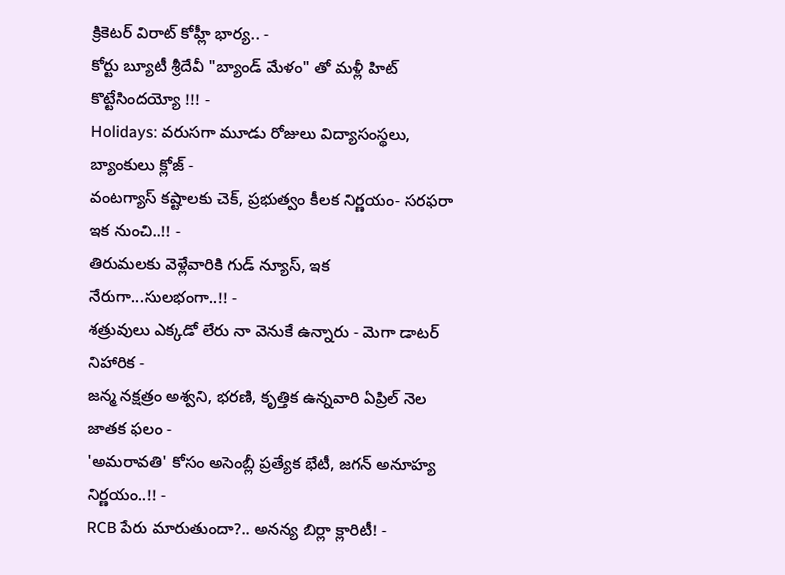క్రికెటర్ విరాట్ కోహ్లీ భార్య.. -
కోర్టు బ్యూటీ శ్రీదేవీ "బ్యాండ్ మేళం" తో మళ్లీ హిట్ కొట్టేసిందయ్యో !!! -
Holidays: వరుసగా మూడు రోజులు విద్యాసంస్థలు, బ్యాంకులు క్లోజ్ -
వంటగ్యాస్ కష్టాలకు చెక్, ప్రభుత్వం కీలక నిర్ణయం- సరఫరా ఇక నుంచి..!! -
తిరుమలకు వెళ్లేవారికి గుడ్ న్యూస్, ఇక నేరుగా...సులభంగా..!! -
శత్రువులు ఎక్కడో లేరు నా వెనుకే ఉన్నారు - మెగా డాటర్ నిహారిక -
జన్మ నక్షత్రం అశ్వని, భరణి, కృత్తిక ఉన్నవారి ఏప్రిల్ నెల జాతక ఫలం -
'అమరావతి' కోసం అసెంబ్లీ ప్రత్యేక భేటీ, జగన్ అనూహ్య నిర్ణయం..!! -
RCB పేరు మారుతుందా?.. అనన్య బిర్లా క్లారిటీ! -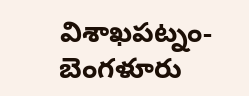విశాఖపట్నం-బెంగళూరు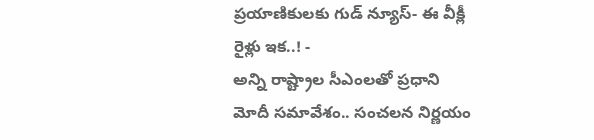ప్రయాణికులకు గుడ్ న్యూస్- ఈ వీక్లీ రైళ్లు ఇక..! -
అన్ని రాష్ట్రాల సీఎంలతో ప్రధాని మోదీ సమావేశం.. సంచలన నిర్ణయం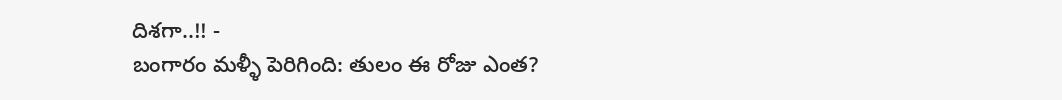దిశగా..!! -
బంగారం మళ్ళీ పెరిగింది: తులం ఈ రోజు ఎంత?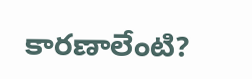కారణాలేంటి?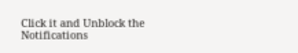Click it and Unblock the Notifications